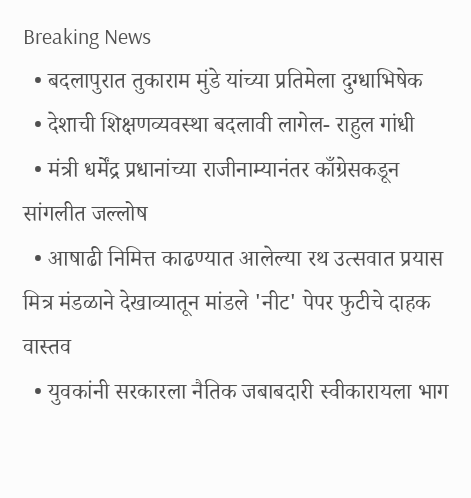Breaking News
  • बदलापुरात तुकाराम मुंडे यांच्या प्रतिमेला दुग्धाभिषेक
  • देशाची शिक्षणव्यवस्था बदलावी लागेल- राहुल गांधी
  • मंत्री धर्मेंद्र प्रधानांच्या राजीनाम्यानंतर काँग्रेसकडून सांगलीत जल्लोष
  • आषाढी निमित्त काढण्यात आलेल्या रथ उत्सवात प्रयास मित्र मंडळाने देखाव्यातून मांडले 'नीट' पेपर फुटीचे दाहक वास्तव
  • युवकांनी सरकारला नैतिक जबाबदारी स्वीकारायला भाग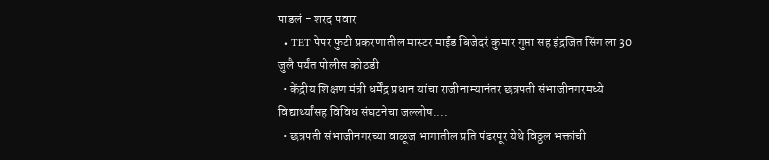पाडलं - शरद पवार
  • TET पेपर फुटी प्रकरणातील मास्टर माईंड बिजेदरं कुमार गुप्ता सह इंद्रजित सिंग ला 30 जुलै पर्यंत पोलीस कोठडी
  • केंद्रीय शिक्षण मंत्री धर्मेंद्र प्रधान यांचा राजीनाम्यानंतर छत्रपती संभाजीनगरमध्ये विद्यार्थ्यांसह विविध संघटनेचा जल्लोष....
  • छत्रपती संभाजीनगरच्या वाळूज भागातील प्रति पंढरपूर येथे विठ्ठल भक्तांची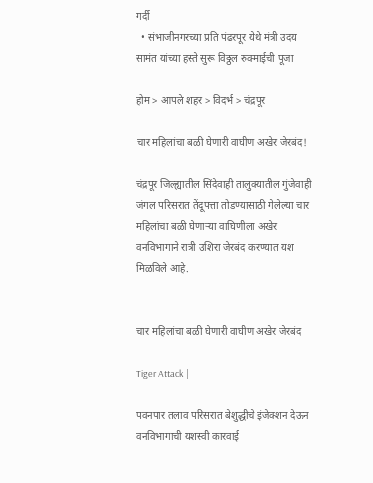गर्दी
  • संभाजीनगरच्या प्रति पंढरपूर येथे मंत्री उदय सामंत यांच्या हस्ते सुरू विठ्ठल रुक्माईची पूजा

होम > आपले शहर > विदर्भ > चंद्रपूर

चार महिलांचा बळी घेणारी वाघीण अखेर जेरबंद!

चंद्रपूर जिल्ह्यातील सिंदेवाही तालुक्यातील गुंजेवाही जंगल परिसरात तेंदूपत्ता तोडण्यासाठी गेलेल्या चार महिलांचा बळी घेणाऱ्या वाघिणीला अखेर वनविभागाने रात्री उशिरा जेरबंद करण्यात यश मिळविले आहे.


चार महिलांचा बळी घेणारी वाघीण अखेर जेरबंद

Tiger Attack |

पवनपार तलाव परिसरात बेशुद्धीचे इंजेक्शन देऊन वनविभागाची यशस्वी कारवाई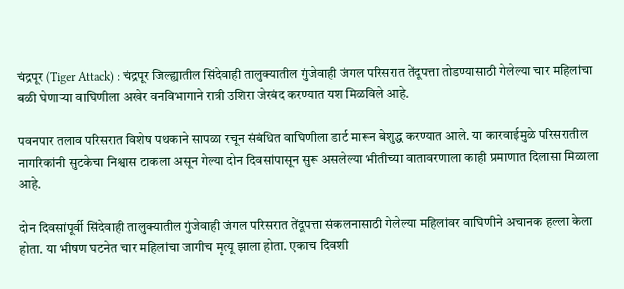चंद्रपूर (Tiger Attack) : चंद्रपूर जिल्ह्यातील सिंदेवाही तालुक्यातील गुंजेवाही जंगल परिसरात तेंदूपत्ता तोडण्यासाठी गेलेल्या चार महिलांचा बळी घेणाऱ्या वाघिणीला अखेर वनविभागाने रात्री उशिरा जेरबंद करण्यात यश मिळविले आहे.

पवनपार तलाव परिसरात विशेष पथकाने सापळा रचून संबंधित वाघिणीला डार्ट मारून बेशुद्ध करण्यात आले. या कारवाईमुळे परिसरातील नागरिकांनी सुटकेचा निश्वास टाकला असून गेल्या दोन दिवसांपासून सुरू असलेल्या भीतीच्या वातावरणाला काही प्रमाणात दिलासा मिळाला आहे.

दोन दिवसांपूर्वी सिंदेवाही तालुक्यातील गुंजेवाही जंगल परिसरात तेंदूपत्ता संकलनासाठी गेलेल्या महिलांवर वाघिणीने अचानक हल्ला केला होता. या भीषण घटनेत चार महिलांचा जागीच मृत्यू झाला होता. एकाच दिवशी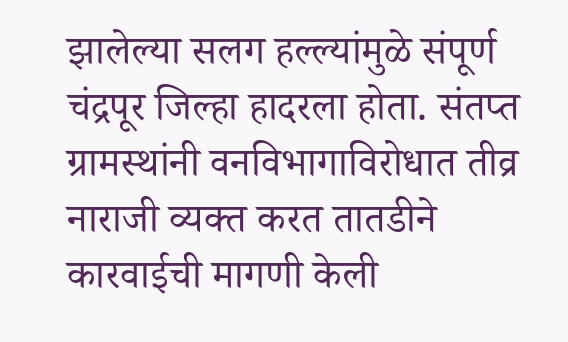झालेल्या सलग हल्ल्यांमुळे संपूर्ण चंद्रपूर जिल्हा हादरला होता. संतप्त ग्रामस्थांनी वनविभागाविरोधात तीव्र नाराजी व्यक्त करत तातडीने कारवाईची मागणी केली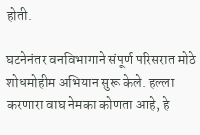होती.

घटनेनंतर वनविभागाने संपूर्ण परिसरात मोठे शोधमोहीम अभियान सुरू केले. हल्ला करणारा वाघ नेमका कोणता आहे, हे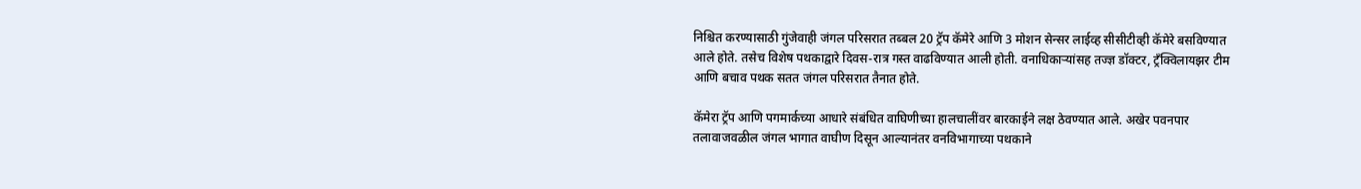निश्चित करण्यासाठी गुंजेवाही जंगल परिसरात तब्बल 20 ट्रॅप कॅमेरे आणि 3 मोशन सेन्सर लाईव्ह सीसीटीव्ही कॅमेरे बसविण्यात आले होते. तसेच विशेष पथकाद्वारे दिवस-रात्र गस्त वाढविण्यात आली होती. वनाधिकाऱ्यांसह तज्ज्ञ डॉक्टर, ट्रँक्विलायझर टीम आणि बचाव पथक सतत जंगल परिसरात तैनात होते.

कॅमेरा ट्रॅप आणि पगमार्कच्या आधारे संबंधित वाघिणीच्या हालचालींवर बारकाईने लक्ष ठेवण्यात आले. अखेर पवनपार तलावाजवळील जंगल भागात वाघीण दिसून आल्यानंतर वनविभागाच्या पथकाने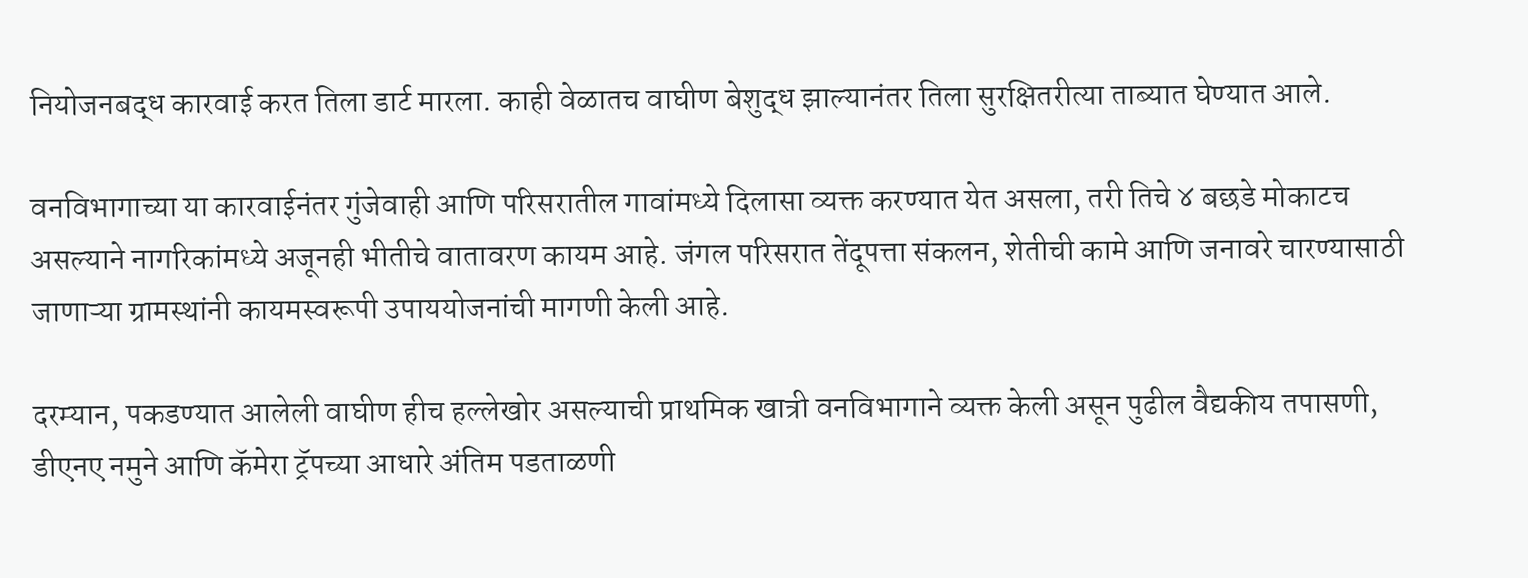नियोजनबद्ध कारवाई करत तिला डार्ट मारला. काही वेळातच वाघीण बेशुद्ध झाल्यानंतर तिला सुरक्षितरीत्या ताब्यात घेण्यात आले.

वनविभागाच्या या कारवाईनंतर गुंजेवाही आणि परिसरातील गावांमध्ये दिलासा व्यक्त करण्यात येत असला, तरी तिचे ४ बछडे मोकाटच असल्याने नागरिकांमध्ये अजूनही भीतीचे वातावरण कायम आहे. जंगल परिसरात तेंदूपत्ता संकलन, शेतीची कामे आणि जनावरे चारण्यासाठी जाणाऱ्या ग्रामस्थांनी कायमस्वरूपी उपाययोजनांची मागणी केली आहे.

दरम्यान, पकडण्यात आलेली वाघीण हीच हल्लेखोर असल्याची प्राथमिक खात्री वनविभागाने व्यक्त केली असून पुढील वैद्यकीय तपासणी, डीएनए नमुने आणि कॅमेरा ट्रॅपच्या आधारे अंतिम पडताळणी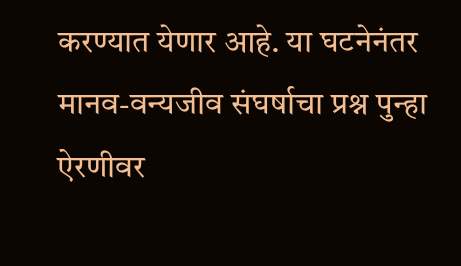करण्यात येणार आहे. या घटनेनंतर मानव-वन्यजीव संघर्षाचा प्रश्न पुन्हा ऐरणीवर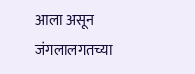आला असून जंगलालगतच्या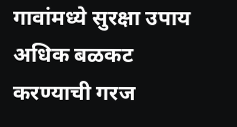गावांमध्ये सुरक्षा उपाय अधिक बळकट करण्याची गरज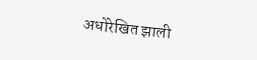अधोरेखित झाली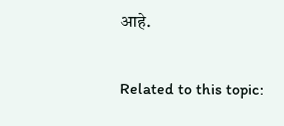आहे.

Related to this topic: